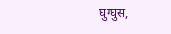घुग्घुस,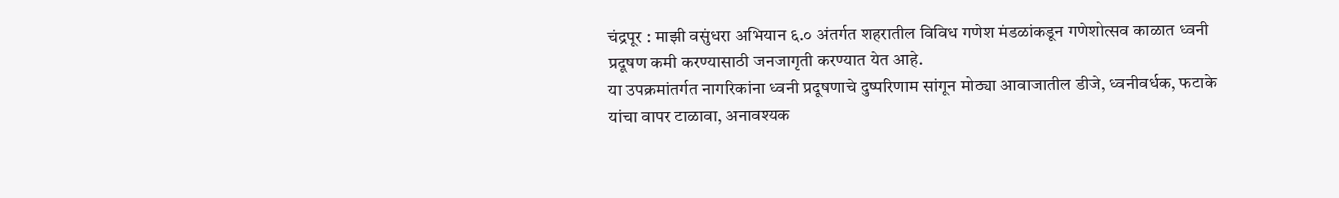चंद्रपूर : माझी वसुंधरा अभियान ६.० अंतर्गत शहरातील विविध गणेश मंडळांकडून गणेशोत्सव काळात ध्वनी प्रदूषण कमी करण्यासाठी जनजागृती करण्यात येत आहे.
या उपक्रमांतर्गत नागरिकांना ध्वनी प्रदूषणाचे दुष्परिणाम सांगून मोठ्या आवाजातील डीजे, ध्वनीवर्धक, फटाके यांचा वापर टाळावा, अनावश्यक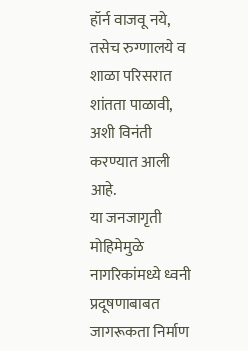हॉर्न वाजवू नये, तसेच रुग्णालये व शाळा परिसरात शांतता पाळावी, अशी विनंती करण्यात आली आहे.
या जनजागृती मोहिमेमुळे नागरिकांमध्ये ध्वनी प्रदूषणाबाबत जागरूकता निर्माण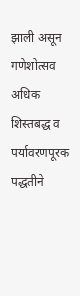झाली असून गणेशोत्सव अधिक शिस्तबद्ध व पर्यावरणपूरक पद्धतीने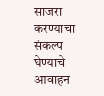साजरा करण्याचा संकल्प घेण्याचे आवाहन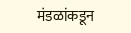मंडळांकडून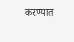करण्यात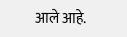आले आहे.